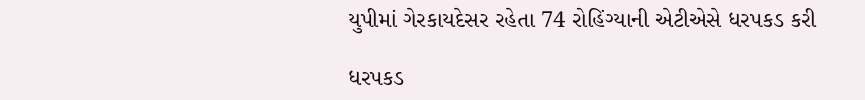યુપીમાં ગેરકાયદેસર રહેતા 74 રોહિંગ્યાની એટીએસે ધરપકડ કરી

ધરપકડ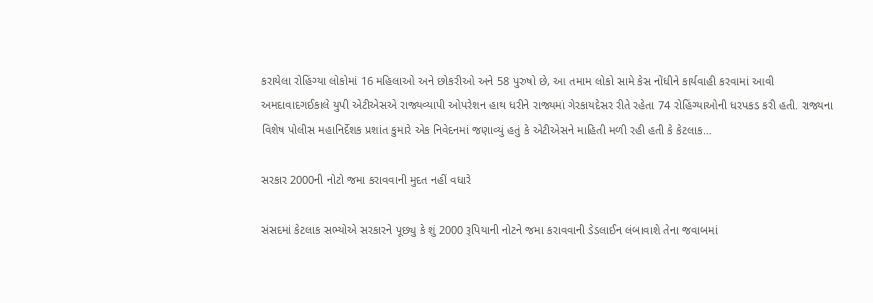કરાયેલા રોહિંગ્યા લોકોમાં 16 મહિલાઓ અને છોકરીઓ અને 58 પુરુષો છે, આ તમામ લોકો સામે કેસ નોંધીને કાર્યવાહી કરવામાં આવી અમદાવાદગઈકાલે યુપી એટીએસએ રાજ્યવ્યાપી ઓપરેશન હાથ ધરીને રાજ્યમાં ગેરકાયદેસર રીતે રહેતા 74 રોહિંગ્યાઓની ધરપકડ કરી હતી. રાજ્યના વિશેષ પોલીસ મહાનિર્દેશક પ્રશાંત કુમારે એક નિવેદનમાં જણાવ્યું હતું કે એટીએસને માહિતી મળી રહી હતી કે કેટલાક…

સરકાર 2000ની નોટો જમા કરાવવાની મુદત નહીં વધારે

સંસદમાં કેટલાક સભ્યોએ સરકારને પૂછ્યુ કે શું 2000 રૂપિયાની નોટને જમા કરાવવાની ડેડલાઈન લંબાવાશે તેના જવાબમાં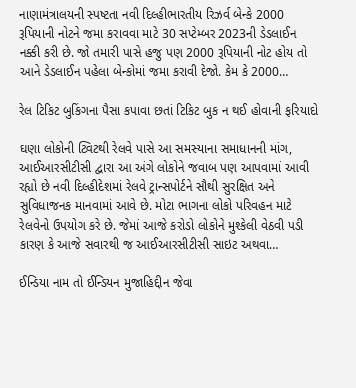નાણામંત્રાલયની સ્પષ્ટતા નવી દિલ્હીભારતીય રિઝર્વ બેન્કે 2000 રૂપિયાની નોટને જમા કરાવવા માટે 30 સપ્ટેમ્બર 2023ની ડેડલાઈન નક્કી કરી છે. જો તમારી પાસે હજુ પણ 2000 રૂપિયાની નોટ હોય તો આને ડેડલાઈન પહેલા બેન્કોમાં જમા કરાવી દેજો. કેમ કે 2000…

રેલ ટિકિટ બુકિંગના પૈસા કપાવા છતાં ટિકિટ બુક ન થઈ હોવાની ફરિયાદો

ઘણા લોકોની ટ્વિટથી રેલવે પાસે આ સમસ્યાના સમાધાનની માંગ, આઈઆરસીટીસી દ્વારા આ અંગે લોકોને જવાબ પણ આપવામાં આવી રહ્યો છે નવી દિલ્હીદેશમાં રેલવે ટ્રાન્સપોર્ટને સૌથી સુરક્ષિત અને સુવિધાજનક માનવામાં આવે છે. મોટા ભાગના લોકો પરિવહન માટે રેલવેનો ઉપયોગ કરે છે. જેમાં આજે કરોડો લોકોને મુશ્કેલી વેઠવી પડી કારણ કે આજે સવારથી જ આઈઆરસીટીસી સાઇટ અથવા…

ઈન્ડિયા નામ તો ઈન્ડિયન મુજાહિદ્દીન જેવા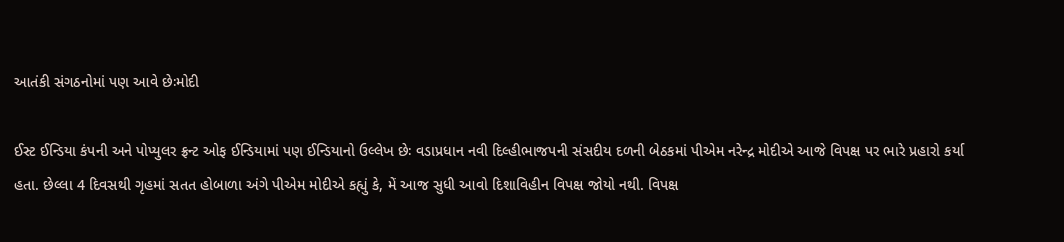આતંકી સંગઠનોમાં પણ આવે છેઃમોદી

ઈસ્ટ ઈન્ડિયા કંપની અને પોપ્યુલર ફ્રન્ટ ઓફ ઈન્ડિયામાં પણ ઈન્ડિયાનો ઉલ્લેખ છેઃ વડાપ્રધાન નવી દિલ્હીભાજપની સંસદીય દળની બેઠકમાં પીએમ નરેન્દ્ર મોદીએ આજે વિપક્ષ પર ભારે પ્રહારો કર્યા હતા. છેલ્લા 4 દિવસથી ગૃહમાં સતત હોબાળા અંગે પીએમ મોદીએ કહ્યું કે, મેં આજ સુધી આવો દિશાવિહીન વિપક્ષ જોયો નથી. વિપક્ષ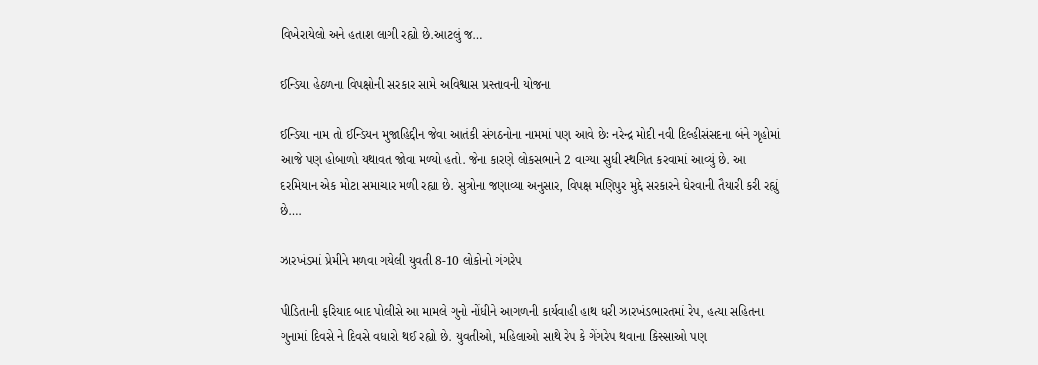વિખેરાયેલો અને હતાશ લાગી રહ્યો છે.આટલું જ…

ઈન્ડિયા હેઠળના વિપક્ષોની સરકાર સામે અવિશ્વાસ પ્રસ્તાવની યોજના

ઈન્ડિયા નામ તો ઈન્ડિયન મુજાહિદ્દીન જેવા આતંકી સંગઠનોના નામમાં પણ આવે છેઃ નરેન્દ્ર મોદી નવી દિલ્હીસંસદના બંને ગૃહોમાં આજે પણ હોબાળો યથાવત જોવા મળ્યો હતો. જેના કારણે લોકસભાને 2 વાગ્યા સુધી સ્થગિત કરવામાં આવ્યું છે. આ દરમિયાન એક મોટા સમાચાર મળી રહ્યા છે. સુત્રોના જણાવ્યા અનુસાર, વિપક્ષ મણિપુર મુદ્દે સરકારને ઘેરવાની તૈયારી કરી રહ્યું છે….

ઝારખંડમાં પ્રેમીને મળવા ગયેલી યુવતી 8-10 લોકોનો ગંગરેપ

પીડિતાની ફરિયાદ બાદ પોલીસે આ મામલે ગુનો નોંધીને આગળની કાર્યવાહી હાથ ધરી ઝારખંડભારતમાં રેપ, હત્યા સહિતના ગુનામાં દિવસે ને દિવસે વધારો થઈ રહ્યો છે. યુવતીઓ, મહિલાઓ સાથે રેપ કે ગેંગરેપ થવાના કિસ્સાઓ પણ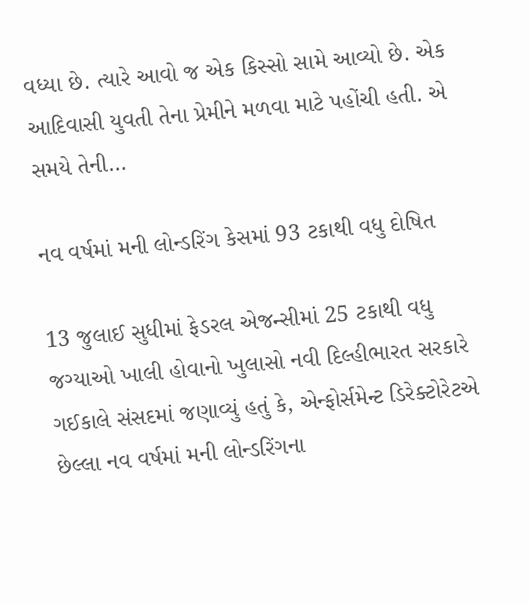વધ્યા છે. ત્યારે આવો જ એક કિસ્સો સામે આવ્યો છે. એક આદિવાસી યુવતી તેના પ્રેમીને મળવા માટે પહોંચી હતી. એ સમયે તેની…

નવ વર્ષમાં મની લોન્ડરિંગ કેસમાં 93 ટકાથી વધુ દોષિત

13 જુલાઈ સુધીમાં ફેડરલ એજન્સીમાં 25 ટકાથી વધુ જગ્યાઓ ખાલી હોવાનો ખુલાસો નવી દિલ્હીભારત સરકારે ગઈકાલે સંસદમાં જણાવ્યું હતું કે, એન્ફોર્સમેન્ટ ડિરેક્ટોરેટએ છેલ્લા નવ વર્ષમાં મની લોન્ડરિંગના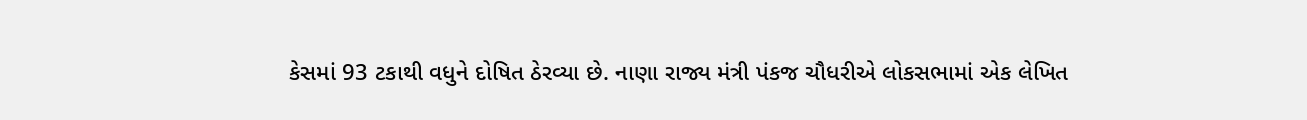કેસમાં 93 ટકાથી વધુને દોષિત ઠેરવ્યા છે. નાણા રાજ્ય મંત્રી પંકજ ચૌધરીએ લોકસભામાં એક લેખિત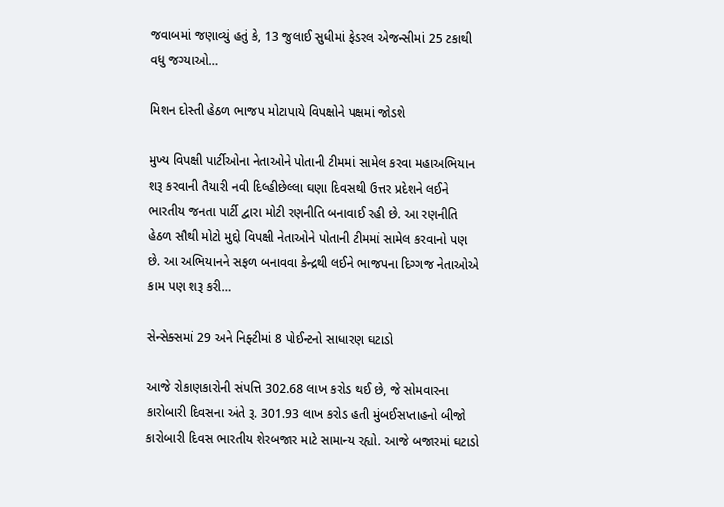જવાબમાં જણાવ્યું હતું કે, 13 જુલાઈ સુધીમાં ફેડરલ એજન્સીમાં 25 ટકાથી વધુ જગ્યાઓ…

મિશન દોસ્તી હેઠળ ભાજપ મોટાપાયે વિપક્ષોને પક્ષમાં જોડશે

મુખ્ય વિપક્ષી પાર્ટીઓના નેતાઓને પોતાની ટીમમાં સામેલ કરવા મહાઅભિયાન શરૂ કરવાની તૈયારી નવી દિલ્હીછેલ્લા ઘણા દિવસથી ઉત્તર પ્રદેશને લઈને ભારતીય જનતા પાર્ટી દ્વારા મોટી રણનીતિ બનાવાઈ રહી છે. આ રણનીતિ હેઠળ સૌથી મોટો મુદ્દો વિપક્ષી નેતાઓને પોતાની ટીમમાં સામેલ કરવાનો પણ છે. આ અભિયાનને સફળ બનાવવા કેન્દ્રથી લઈને ભાજપના દિગ્ગજ નેતાઓએ કામ પણ શરૂ કરી…

સેન્સેક્સમાં 29 અને નિફ્ટીમાં 8 પોઈન્ટનો સાધારણ ઘટાડો

આજે રોકાણકારોની સંપત્તિ 302.68 લાખ કરોડ થઈ છે, જે સોમવારના કારોબારી દિવસના અંતે રૂ. 301.93 લાખ કરોડ હતી મુંબઈસપ્તાહનો બીજો કારોબારી દિવસ ભારતીય શેરબજાર માટે સામાન્ય રહ્યો. આજે બજારમાં ઘટાડો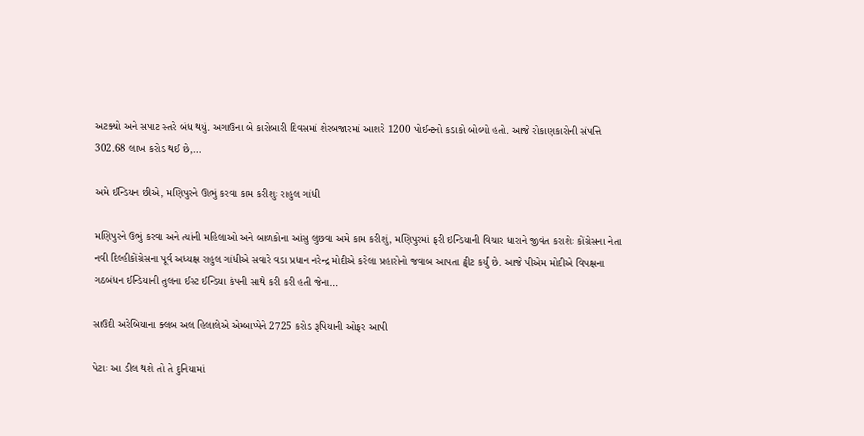અટક્યો અને સપાટ સ્તરે બંધ થયું. અગાઉના બે કારોબારી દિવસમાં શેરબજારમાં આશરે 1200 પોઈન્ટનો કડાકો બોલ્યો હતો. આજે રોકાણકારોની સંપત્તિ 302.68 લાખ કરોડ થઈ છે,…

અમે ઈન્ડિયન છીએ, મણિપુરને ઊભું કરવા કામ કરીશુઃ રાહુલ ગાંધી

મણિપુરને ઉભું કરવા અને ત્યાંની મહિલાઓ અને બાળકોના આંસુ લુછવા અમે કામ કરીશું, મણિપુરમાં ફરી ઇન્ડિયાની વિચાર ધારાને જીવંત કરાશેઃ કોંગ્રેસના નેતા નવી દિલ્હીકોંગ્રેસના પૂર્વ અધ્યક્ષ રાહુલ ગાંધીએ સવારે વડા પ્રધાન નરેન્દ્ર મોદીએ કરેલા પ્રહારોનો જવાબ આપતા ટ્વીટ કર્યું છે. આજે પીએમ મોદીએ વિપક્ષના ગઠબંધન ઈન્ડિયાની તુલના ઈસ્ટ ઈન્ડિયા કંપની સાથે કરી કરી હતી જેના…

સાઉદી અરેબિયાના ક્લબ અલ હિલાલેએ એમ્બાપ્પેને 2725 કરોડ રૂપિયાની ઓફર આપી

પેટાઃ આ ડીલ થશે તો તે દુનિયામાં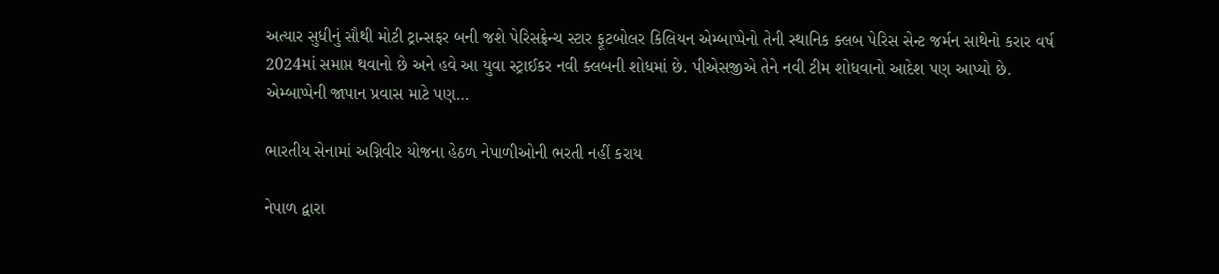અત્યાર સુધીનું સૌથી મોટી ટ્રાન્સફર બની જશે પેરિસફ્રેન્ચ સ્ટાર ફૂટબોલર કિલિયન એમ્બાપ્પેનો તેની સ્થાનિક ક્લબ પેરિસ સેન્ટ જર્મન સાથેનો કરાર વર્ષ 2024માં સમાપ્ત થવાનો છે અને હવે આ યુવા સ્ટ્રાઈકર નવી ક્લબની શોધમાં છે. પીએસજીએ તેને નવી ટીમ શોધવાનો આદેશ પણ આપ્યો છે. એમ્બાપ્પેની જાપાન પ્રવાસ માટે પણ…

ભારતીય સેનામાં અગ્નિવીર યોજના હેઠળ નેપાળીઓની ભરતી નહીં કરાય

નેપાળ દ્વારા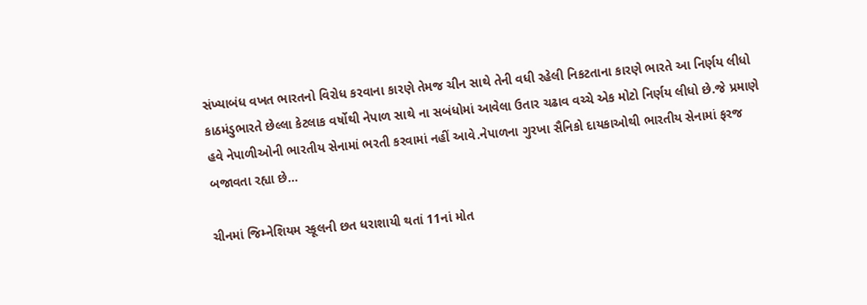સંખ્યાબંધ વખત ભારતનો વિરોધ કરવાના કારણે તેમજ ચીન સાથે તેની વધી રહેલી નિકટતાના કારણે ભારતે આ નિર્ણય લીધો કાઠમંડુભારતે છેલ્લા કેટલાક વર્ષોથી નેપાળ સાથે ના સબંધોમાં આવેલા ઉતાર ચઢાવ વચ્ચે એક મોટો નિર્ણય લીધો છે.જે પ્રમાણે હવે નેપાળીઓની ભારતીય સેનામાં ભરતી કરવામાં નહીં આવે.નેપાળના ગુરખા સૈનિકો દાયકાઓથી ભારતીય સેનામાં ફરજ બજાવતા રહ્યા છે…

ચીનમાં જિમ્નેશિયમ સ્કૂલની છત ધરાશાયી થતાં 11નાં મોત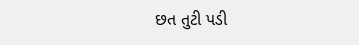છત તુટી પડી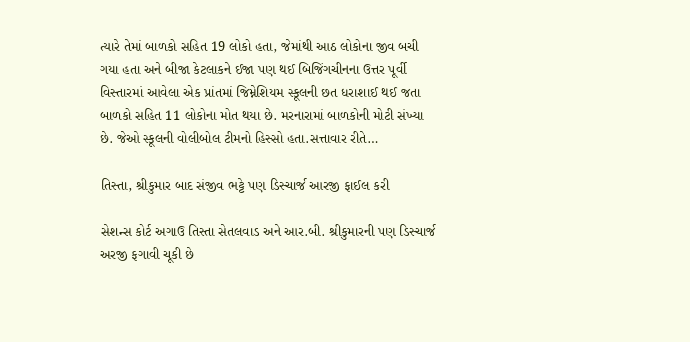ત્યારે તેમાં બાળકો સહિત 19 લોકો હતા, જેમાંથી આઠ લોકોના જીવ બચી ગયા હતા અને બીજા કેટલાકને ઈજા પણ થઈ બિજિંગચીનના ઉત્તર પૂર્વી વિસ્તારમાં આવેલા એક પ્રાંતમાં જિમ્નેશિયમ સ્કૂલની છત ધરાશાઈ થઈ જતા બાળકો સહિત 11 લોકોના મોત થયા છે. મરનારામાં બાળકોની મોટી સંખ્યા છે. જેઓ સ્કૂલની વોલીબોલ ટીમનો હિસ્સો હતા.સત્તાવાર રીતે…

તિસ્તા, શ્રીકુમાર બાદ સંજીવ ભટ્ટે પણ ડિસ્ચાર્જ આરજી ફાઈલ કરી

સેશન્સ કોર્ટ અગાઉ તિસ્તા સેતલવાડ અને આર.બી. શ્રીકુમારની પણ ડિસ્ચાર્જ અરજી ફગાવી ચૂકી છે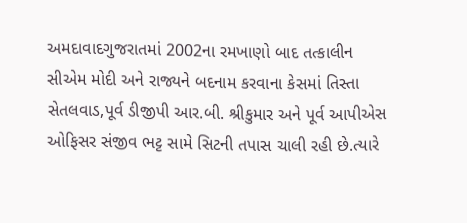અમદાવાદગુજરાતમાં 2002ના રમખાણો બાદ તત્કાલીન સીએમ મોદી અને રાજ્યને બદનામ કરવાના કેસમાં તિસ્તા સેતલવાડ,પૂર્વ ડીજીપી આર.બી. શ્રીકુમાર અને પૂર્વ આપીએસ ઓફિસર સંજીવ ભટ્ટ સામે સિટની તપાસ ચાલી રહી છે.ત્યારે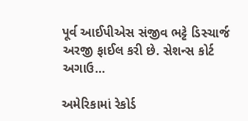પૂર્વ આઈપીએસ સંજીવ ભટ્ટે ડિસ્ચાર્જ અરજી ફાઈલ કરી છે. સેશન્સ કોર્ટ અગાઉ…

અમેરિકામાં રેકોર્ડ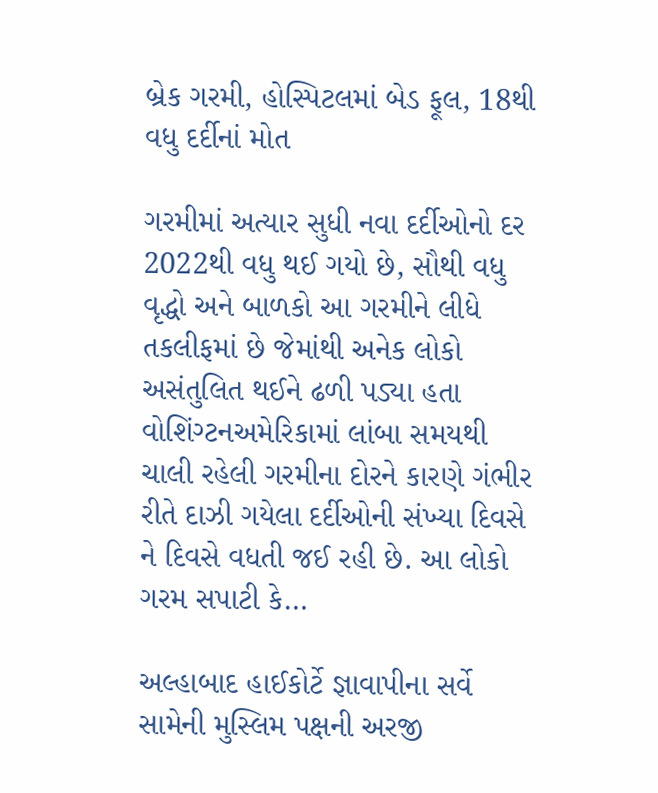બ્રેક ગરમી, હોસ્પિટલમાં બેડ ફૂલ, 18થી વધુ દર્દીનાં મોત

ગરમીમાં અત્યાર સુધી નવા દર્દીઓનો દર 2022થી વધુ થઈ ગયો છે, સૌથી વધુ વૃદ્ધો અને બાળકો આ ગરમીને લીધે તકલીફમાં છે જેમાંથી અનેક લોકો અસંતુલિત થઈને ઢળી પડ્યા હતા વોશિંગ્ટનઅમેરિકામાં લાંબા સમયથી ચાલી રહેલી ગરમીના દોરને કારણે ગંભીર રીતે દાઝી ગયેલા દર્દીઓની સંખ્યા દિવસે ને દિવસે વધતી જઈ રહી છે. આ લોકો ગરમ સપાટી કે…

અલ્હાબાદ હાઈકોર્ટે જ્ઞાવાપીના સર્વે સામેની મુસ્લિમ પક્ષની અરજી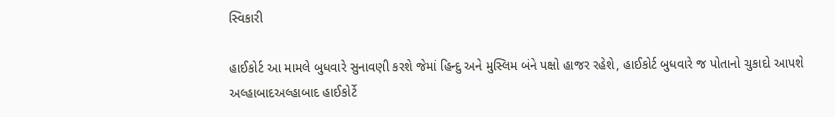સ્વિકારી

હાઈકોર્ટ આ મામલે બુધવારે સુનાવણી કરશે જેમાં હિન્દુ અને મુસ્લિમ બંને પક્ષો હાજર રહેશે, હાઈકોર્ટ બુધવારે જ પોતાનો ચુકાદો આપશે અલ્હાબાદઅલ્હાબાદ હાઈકોર્ટે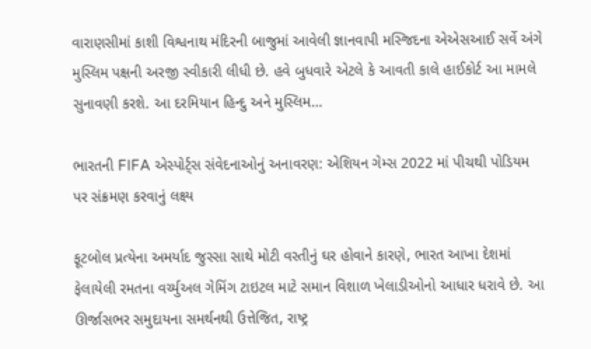વારાણસીમાં કાશી વિશ્વનાથ મંદિરની બાજુમાં આવેલી જ્ઞાનવાપી મસ્જિદના એએસઆઈ સર્વે અંગે મુસ્લિમ પક્ષની અરજી સ્વીકારી લીધી છે. હવે બુધવારે એટલે કે આવતી કાલે હાઈકોર્ટ આ મામલે સુનાવણી કરશે. આ દરમિયાન હિન્દુ અને મુસ્લિમ…

ભારતની FIFA એસ્પોર્ટ્સ સંવેદનાઓનું અનાવરણ: એશિયન ગેમ્સ 2022 માં પીચથી પોડિયમ પર સંક્રમણ કરવાનું લક્ષ્ય

ફૂટબોલ પ્રત્યેના અમર્યાદ જુસ્સા સાથે મોટી વસ્તીનું ઘર હોવાને કારણે, ભારત આખા દેશમાં ફેલાયેલી રમતના વર્ચ્યુઅલ ગેમિંગ ટાઇટલ માટે સમાન વિશાળ ખેલાડીઓનો આધાર ધરાવે છે. આ ઊર્જાસભર સમુદાયના સમર્થનથી ઉત્તેજિત, રાષ્ટ્ર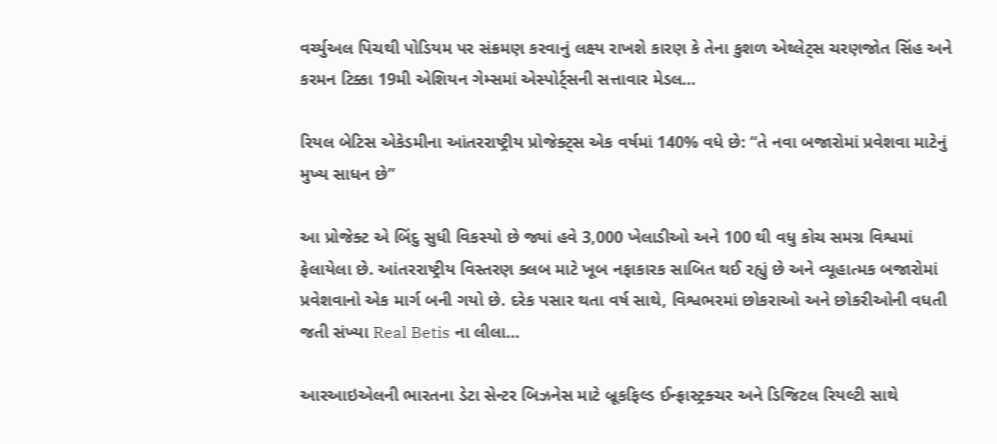વર્ચ્યુઅલ પિચથી પોડિયમ પર સંક્રમણ કરવાનું લક્ષ્ય રાખશે કારણ કે તેના કુશળ એથ્લેટ્સ ચરણજોત સિંહ અને કરમન ટિક્કા 19મી એશિયન ગેમ્સમાં એસ્પોર્ટ્સની સત્તાવાર મેડલ…

રિયલ બેટિસ એકેડમીના આંતરરાષ્ટ્રીય પ્રોજેક્ટ્સ એક વર્ષમાં 140% વધે છે: “તે નવા બજારોમાં પ્રવેશવા માટેનું મુખ્ય સાધન છે”

આ પ્રોજેક્ટ એ બિંદુ સુધી વિકસ્યો છે જ્યાં હવે 3,000 ખેલાડીઓ અને 100 થી વધુ કોચ સમગ્ર વિશ્વમાં ફેલાયેલા છે. આંતરરાષ્ટ્રીય વિસ્તરણ ક્લબ માટે ખૂબ નફાકારક સાબિત થઈ રહ્યું છે અને વ્યૂહાત્મક બજારોમાં પ્રવેશવાનો એક માર્ગ બની ગયો છે. દરેક પસાર થતા વર્ષ સાથે, વિશ્વભરમાં છોકરાઓ અને છોકરીઓની વધતી જતી સંખ્યા Real Betis ના લીલા…

આરઆઇએલની ભારતના ડેટા સેન્ટર બિઝનેસ માટે બ્રૂકફિલ્ડ ઈન્ફ્રાસ્ટ્રક્ચર અને ડિજિટલ રિયલ્ટી સાથે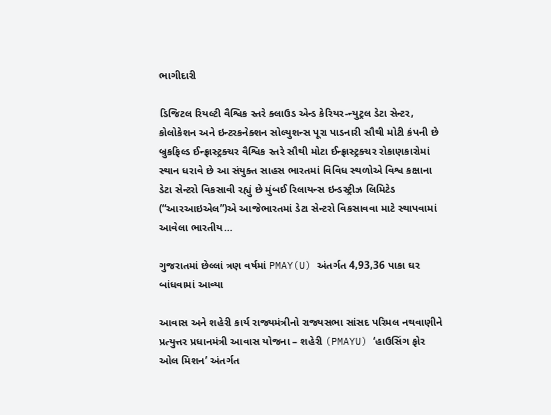ભાગીદારી

ડિજિટલ રિયલ્ટી વૈશ્વિક સ્તરે ક્લાઉડ એન્ડ કેરિયર-ન્યુટ્રલ ડેટા સેન્ટર, કોલોકેશન અને ઇન્ટરકનેક્શન સોલ્યુશન્સ પૂરા પાડનારી સૌથી મોટી કંપની છે બ્રુકફિલ્ડ ઈન્ફ્રાસ્ટ્રક્ચર વૈશ્વિક સ્તરે સૌથી મોટા ઈન્ફ્રાસ્ટ્રક્ચર રોકાણકારોમાં સ્થાન ધરાવે છે આ સંયુક્ત સાહસ ભારતમાં વિવિધ સ્થળોએ વિશ્વ કક્ષાના ડેટા સેન્ટરો વિકસાવી રહ્યું છે મુંબઈ રિલાયન્સ ઇન્ડસ્ટ્રીઝ લિમિટેડ (“આરઆઇએલ”)એ આજેભારતમાં ડેટા સેન્ટરો વિકસાવવા માટે સ્થાપવામાં આવેલા ભારતીય…

ગુજરાતમાં છેલ્લાં ત્રણ વર્ષમાં PMAY(U) અંતર્ગત 4,93,36 પાકા ઘર બાંધવામાં આવ્યા

આવાસ અને શહેરી કાર્ય રાજ્યમંત્રીનો રાજ્યસભા સાંસદ પરિમલ નથવાણીને પ્રત્યુત્તર પ્રધાનમંત્રી આવાસ યોજના – શહેરી (PMAYU) ‘હાઉસિંગ ફોર ઓલ મિશન’ અંતર્ગત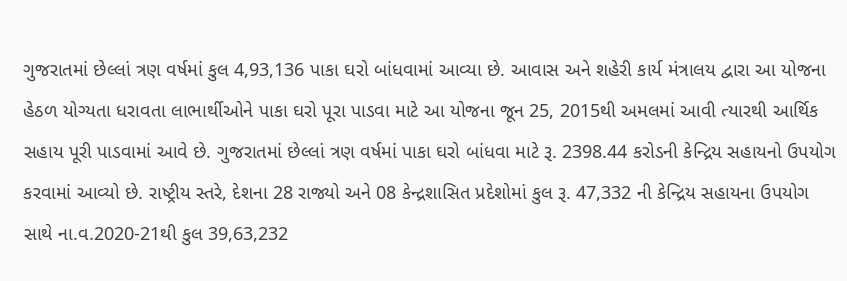ગુજરાતમાં છેલ્લાં ત્રણ વર્ષમાં કુલ 4,93,136 પાકા ઘરો બાંધવામાં આવ્યા છે. આવાસ અને શહેરી કાર્ય મંત્રાલય દ્વારા આ યોજના હેઠળ યોગ્યતા ધરાવતા લાભાર્થીઓને પાકા ઘરો પૂરા પાડવા માટે આ યોજના જૂન 25, 2015થી અમલમાં આવી ત્યારથી આર્થિક સહાય પૂરી પાડવામાં આવે છે. ગુજરાતમાં છેલ્લાં ત્રણ વર્ષમાં પાકા ઘરો બાંધવા માટે રૂ. 2398.44 કરોડની કેન્દ્રિય સહાયનો ઉપયોગ કરવામાં આવ્યો છે. રાષ્ટ્રીય સ્તરે, દેશના 28 રાજ્યો અને 08 કેન્દ્રશાસિત પ્રદેશોમાં કુલ રૂ. 47,332 ની કેન્દ્રિય સહાયના ઉપયોગ સાથે ના.વ.2020-21થી કુલ 39,63,232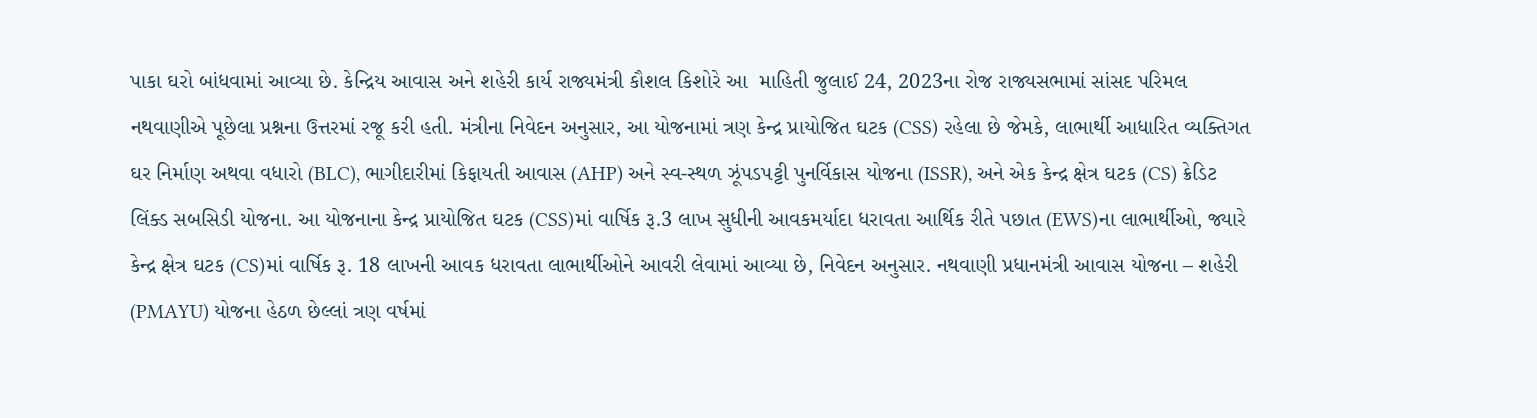પાકા ઘરો બાંધવામાં આવ્યા છે. કેન્દ્રિય આવાસ અને શહેરી કાર્ય રાજ્યમંત્રી કૌશલ કિશોરે આ  માહિતી જુલાઈ 24, 2023ના રોજ રાજ્યસભામાં સાંસદ પરિમલ નથવાણીએ પૂછેલા પ્રશ્નના ઉત્તરમાં રજૂ કરી હતી. મંત્રીના નિવેદન અનુસાર, આ યોજનામાં ત્રણ કેન્દ્ર પ્રાયોજિત ઘટક (CSS) રહેલા છે જેમકે, લાભાર્થી આધારિત વ્યક્તિગત ઘર નિર્માણ અથવા વધારો (BLC), ભાગીદારીમાં કિફાયતી આવાસ (AHP) અને સ્વ-સ્થળ ઝૂંપડપટ્ટી પુનર્વિકાસ યોજના (ISSR), અને એક કેન્દ્ર ક્ષેત્ર ઘટક (CS) ક્રેડિટ લિંક્ડ સબસિડી યોજના. આ યોજનાના કેન્દ્ર પ્રાયોજિત ઘટક (CSS)માં વાર્ષિક રૂ.3 લાખ સુધીની આવકમર્યાદા ધરાવતા આર્થિક રીતે પછાત (EWS)ના લાભાર્થીઓ, જ્યારે કેન્દ્ર ક્ષેત્ર ઘટક (CS)માં વાર્ષિક રૂ. 18 લાખની આવક ધરાવતા લાભાર્થીઓને આવરી લેવામાં આવ્યા છે, નિવેદન અનુસાર. નથવાણી પ્રધાનમંત્રી આવાસ યોજના – શહેરી (PMAYU) યોજના હેઠળ છેલ્લાં ત્રણ વર્ષમાં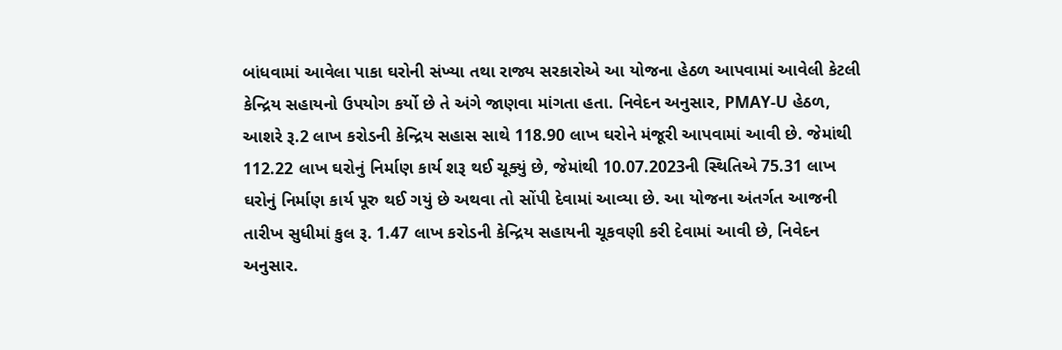બાંધવામાં આવેલા પાકા ઘરોની સંખ્યા તથા રાજ્ય સરકારોએ આ યોજના હેઠળ આપવામાં આવેલી કેટલી કેન્દ્રિય સહાયનો ઉપયોગ કર્યો છે તે અંગે જાણવા માંગતા હતા. નિવેદન અનુસાર, PMAY-U હેઠળ, આશરે રૂ.2 લાખ કરોડની કેન્દ્રિય સહાસ સાથે 118.90 લાખ ઘરોને મંજૂરી આપવામાં આવી છે. જેમાંથી 112.22 લાખ ઘરોનું નિર્માણ કાર્ય શરૂ થઈ ચૂક્યું છે, જેમાંથી 10.07.2023ની સ્થિતિએ 75.31 લાખ ઘરોનું નિર્માણ કાર્ય પૂરુ થઈ ગયું છે અથવા તો સોંપી દેવામાં આવ્યા છે. આ યોજના અંતર્ગત આજની તારીખ સુધીમાં કુલ રૂ. 1.47 લાખ કરોડની કેન્દ્રિય સહાયની ચૂકવણી કરી દેવામાં આવી છે, નિવેદન અનુસાર.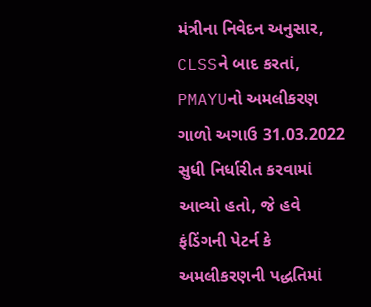મંત્રીના નિવેદન અનુસાર, CLSSને બાદ કરતાં, PMAYUનો અમલીકરણ ગાળો અગાઉ 31.03.2022 સુધી નિર્ધારીત કરવામાં આવ્યો હતો, જે હવે ફંડિંગની પેટર્ન કે અમલીકરણની પદ્ધતિમાં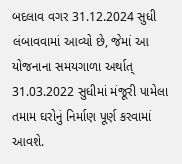બદલાવ વગર 31.12.2024 સુધી લંબાવવામાં આવ્યો છે, જેમાં આ યોજનાના સમયગાળા અર્થાત્ 31.03.2022 સુધીમાં મંજૂરી પામેલા તમામ ઘરોનું નિર્માણ પૂર્ણ કરવામાં આવશે.